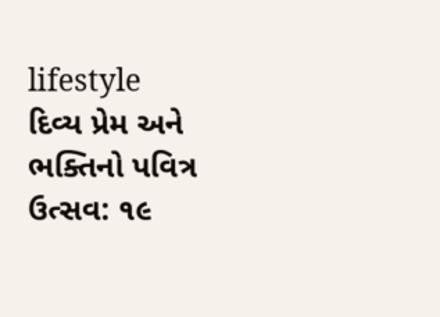lifestyle
દિવ્ય પ્રેમ અને ભક્તિનો પવિત્ર ઉત્સવ: ૧૯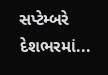સપ્ટેમ્બરે દેશભરમાં...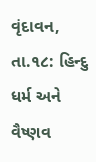વૃંદાવન, તા.૧૮: હિન્દુ ધર્મ અને વૈષ્ણવ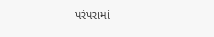પરંપરામાં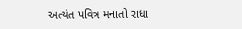અત્યંત પવિત્ર મનાતો રાધા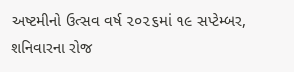અષ્ટમીનો ઉત્સવ વર્ષ ૨૦૨૬માં ૧૯ સપ્ટેમ્બર, શનિવારના રોજ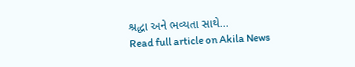શ્રદ્ધા અને ભવ્યતા સાથે...
Read full article on Akila News